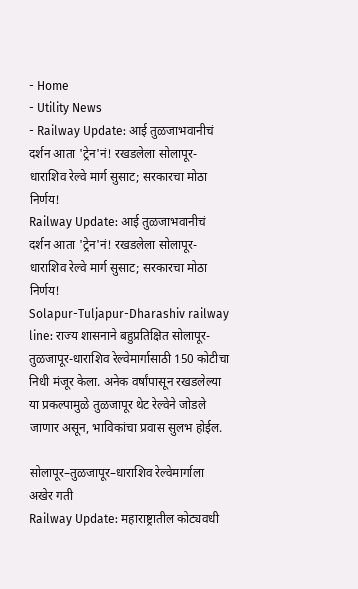- Home
- Utility News
- Railway Update: आई तुळजाभवानीचं दर्शन आता 'ट्रेन'नं! रखडलेला सोलापूर-धाराशिव रेल्वे मार्ग सुसाट; सरकारचा मोठा निर्णय!
Railway Update: आई तुळजाभवानीचं दर्शन आता 'ट्रेन'नं! रखडलेला सोलापूर-धाराशिव रेल्वे मार्ग सुसाट; सरकारचा मोठा निर्णय!
Solapur-Tuljapur-Dharashiv railway line: राज्य शासनाने बहुप्रतिक्षित सोलापूर-तुळजापूर-धाराशिव रेल्वेमार्गासाठी 150 कोटीचा निधी मंजूर केला. अनेक वर्षांपासून रखडलेल्या या प्रकल्पामुळे तुळजापूर थेट रेल्वेने जोडले जाणार असून, भाविकांचा प्रवास सुलभ होईल.

सोलापूर–तुळजापूर–धाराशिव रेल्वेमार्गाला अखेर गती
Railway Update: महाराष्ट्रातील कोट्यवधी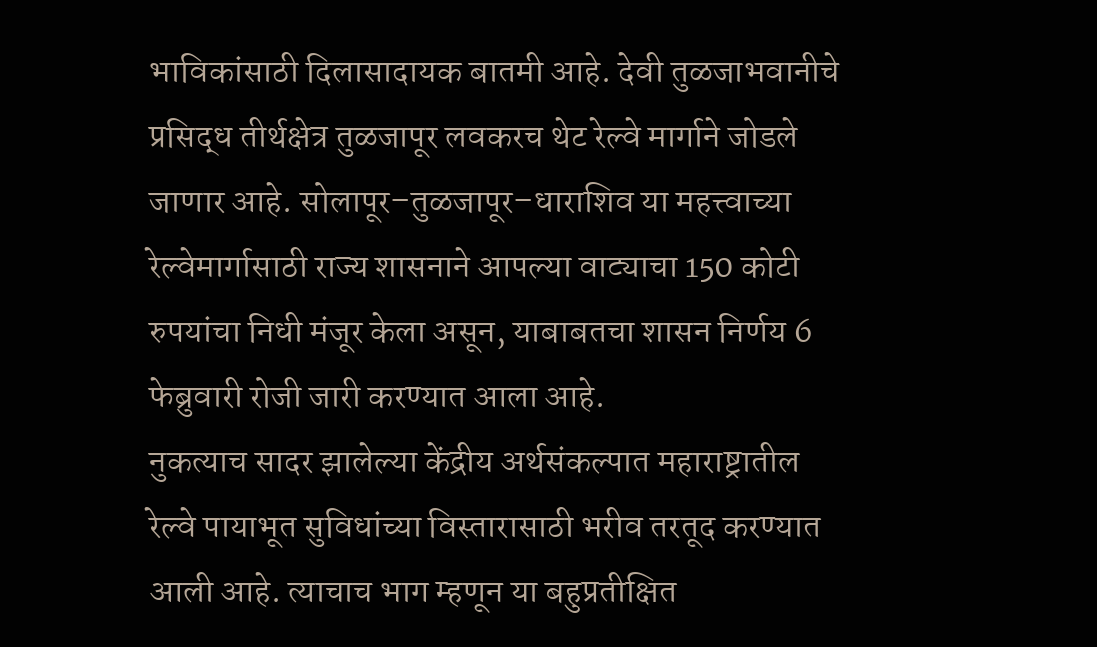भाविकांसाठी दिलासादायक बातमी आहे. देवी तुळजाभवानीचे प्रसिद्ध तीर्थक्षेत्र तुळजापूर लवकरच थेट रेल्वे मार्गाने जोडले जाणार आहे. सोलापूर–तुळजापूर–धाराशिव या महत्त्वाच्या रेल्वेमार्गासाठी राज्य शासनाने आपल्या वाट्याचा 150 कोटी रुपयांचा निधी मंजूर केला असून, याबाबतचा शासन निर्णय 6 फेब्रुवारी रोजी जारी करण्यात आला आहे.
नुकत्याच सादर झालेल्या केंद्रीय अर्थसंकल्पात महाराष्ट्रातील रेल्वे पायाभूत सुविधांच्या विस्तारासाठी भरीव तरतूद करण्यात आली आहे. त्याचाच भाग म्हणून या बहुप्रतीक्षित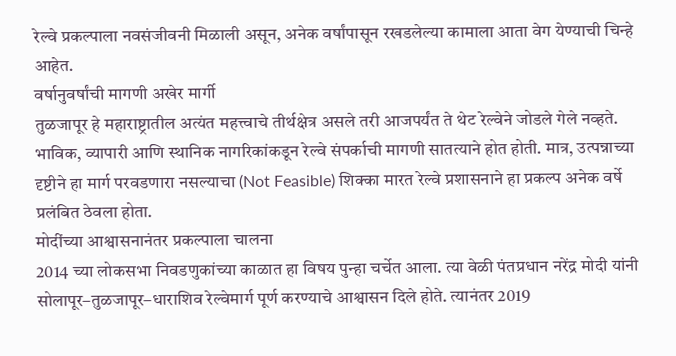रेल्वे प्रकल्पाला नवसंजीवनी मिळाली असून, अनेक वर्षांपासून रखडलेल्या कामाला आता वेग येण्याची चिन्हे आहेत.
वर्षानुवर्षांची मागणी अखेर मार्गी
तुळजापूर हे महाराष्ट्रातील अत्यंत महत्त्वाचे तीर्थक्षेत्र असले तरी आजपर्यंत ते थेट रेल्वेने जोडले गेले नव्हते. भाविक, व्यापारी आणि स्थानिक नागरिकांकडून रेल्वे संपर्काची मागणी सातत्याने होत होती. मात्र, उत्पन्नाच्या दृष्टीने हा मार्ग परवडणारा नसल्याचा (Not Feasible) शिक्का मारत रेल्वे प्रशासनाने हा प्रकल्प अनेक वर्षे प्रलंबित ठेवला होता.
मोदींच्या आश्वासनानंतर प्रकल्पाला चालना
2014 च्या लोकसभा निवडणुकांच्या काळात हा विषय पुन्हा चर्चेत आला. त्या वेळी पंतप्रधान नरेंद्र मोदी यांनी सोलापूर–तुळजापूर–धाराशिव रेल्वेमार्ग पूर्ण करण्याचे आश्वासन दिले होते. त्यानंतर 2019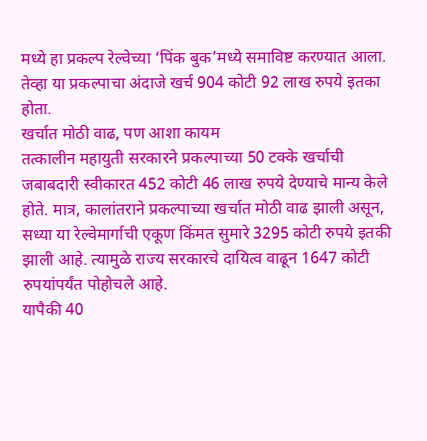मध्ये हा प्रकल्प रेल्वेच्या ‘पिंक बुक’मध्ये समाविष्ट करण्यात आला. तेव्हा या प्रकल्पाचा अंदाजे खर्च 904 कोटी 92 लाख रुपये इतका होता.
खर्चात मोठी वाढ, पण आशा कायम
तत्कालीन महायुती सरकारने प्रकल्पाच्या 50 टक्के खर्चाची जबाबदारी स्वीकारत 452 कोटी 46 लाख रुपये देण्याचे मान्य केले होते. मात्र, कालांतराने प्रकल्पाच्या खर्चात मोठी वाढ झाली असून, सध्या या रेल्वेमार्गाची एकूण किंमत सुमारे 3295 कोटी रुपये इतकी झाली आहे. त्यामुळे राज्य सरकारचे दायित्व वाढून 1647 कोटी रुपयांपर्यंत पोहोचले आहे.
यापैकी 40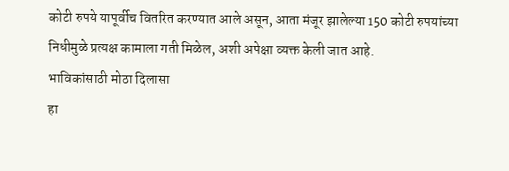कोटी रुपये यापूर्वीच वितरित करण्यात आले असून, आता मंजूर झालेल्या 150 कोटी रुपयांच्या निधीमुळे प्रत्यक्ष कामाला गती मिळेल, अशी अपेक्षा व्यक्त केली जात आहे.
भाविकांसाठी मोठा दिलासा
हा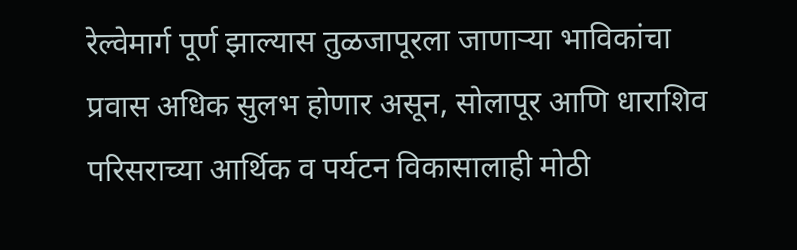रेल्वेमार्ग पूर्ण झाल्यास तुळजापूरला जाणाऱ्या भाविकांचा प्रवास अधिक सुलभ होणार असून, सोलापूर आणि धाराशिव परिसराच्या आर्थिक व पर्यटन विकासालाही मोठी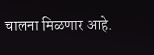चालना मिळणार आहे.